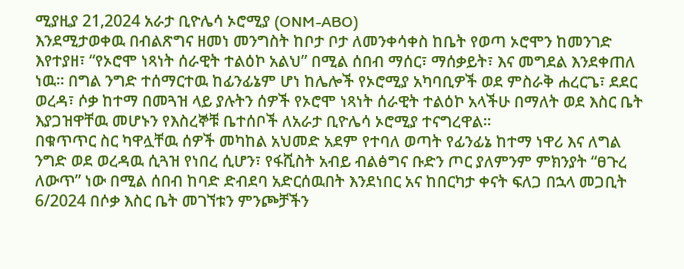ሚያዚያ 21,2024 አራታ ቢዮሌሳ ኦሮሚያ (ONM-ABO)
እንደሚታወቀዉ በብልጽግና ዘመነ መንግስት ከቦታ ቦታ ለመንቀሳቀስ ከቤት የወጣ ኦሮሞን ከመንገድ እየተያዘ፣ “የኦሮሞ ነጻነት ሰራዊት ተልዕኮ አልህ” በሚል ሰበብ ማሰር፣ ማሰቃይት፣ እና መግደል እንደቀጠለ ነዉ። በግል ንግድ ተሰማርተዉ ከፊንፊኔም ሆነ ከሌሎች የኦሮሚያ አካባቢዎች ወደ ምስራቅ ሐረርጌ፣ ደደር ወረዳ፣ ሶቃ ከተማ በመጓዝ ላይ ያሉትን ሰዎች የኦሮሞ ነጻነት ሰራዊት ተልዕኮ አላችሁ በማለት ወደ እስር ቤት እያጋዝዋቸዉ መሆኑን የእስረኞቹ ቤተሰቦች ለአራታ ቢዮሌሳ ኦሮሚያ ተናግረዋል።
በቁጥጥር ስር ካዋሏቸዉ ሰዎች መካከል አህመድ አደም የተባለ ወጣት የፊንፊኔ ከተማ ነዋሪ እና ለግል ንግድ ወደ ወረዳዉ ሲጓዝ የነበረ ሲሆን፣ የፋሺስት አብይ ብልፅግና ቡድን ጦር ያለምንም ምክንያት “ፀጉረ ለውጥ” ነው በሚል ሰበብ ከባድ ድብደባ አድርሰዉበት እንደነበር አና ከበርካታ ቀናት ፍለጋ በኋላ መጋቢት 6/2024 በሶቃ እስር ቤት መገኘቱን ምንጮቻችን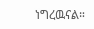ነግረዉናል።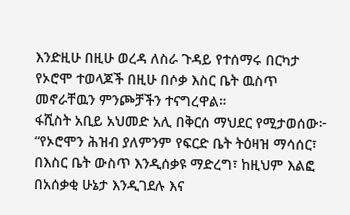እንድዚሁ በዚሁ ወረዳ ለስራ ጉዳይ የተሰማሩ በርካታ የኦሮሞ ተወላጆች በዚሁ በሶቃ እስር ቤት ዉስጥ መኖራቸዉን ምንጮቻችን ተናግረዋል።
ፋሺስት አቢይ አህመድ አሊ በቅርሰ ማህደር የሚታወሰው፦
“የኦሮሞን ሕዝብ ያለምንም የፍርድ ቤት ትዕዛዝ ማሳሰር፣ በእስር ቤት ውስጥ እንዲሰቃዩ ማድረግ፣ ከዚህም እልፎ በአሰቃቂ ሁኔታ እንዲገደሉ እና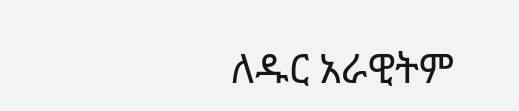ለዱር አራዊትም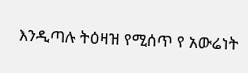እንዲጣሉ ትዕዛዝ የሚሰጥ የ አውሬነት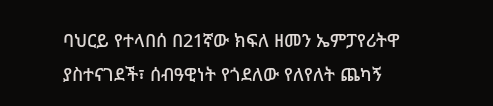ባህርይ የተላበሰ በ21ኛው ክፍለ ዘመን ኤምፓየሪትዋ ያስተናገደች፣ ሰብዓዊነት የጎደለው የለየለት ጨካኝ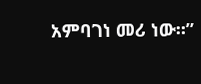አምባገነ መሪ ነው።”